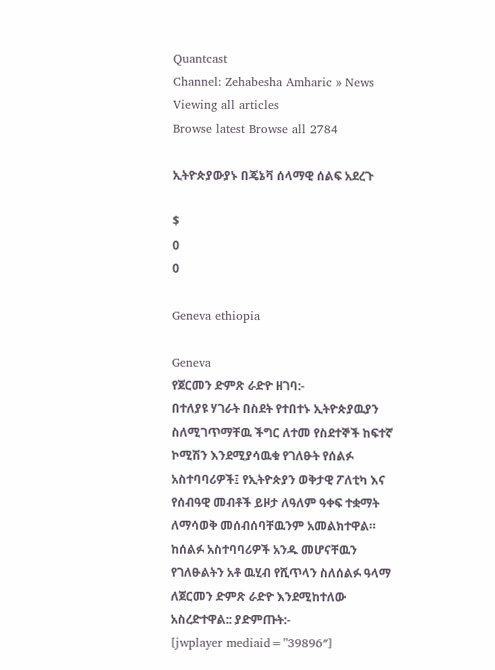Quantcast
Channel: Zehabesha Amharic » News
Viewing all articles
Browse latest Browse all 2784

ኢትዮጵያውያኑ በጄኔቫ ሰላማዊ ሰልፍ አደረጉ

$
0
0

Geneva ethiopia

Geneva
የጀርመን ድምጽ ራድዮ ዘገባ:-
በተለያዩ ሃገራት በስደት የተበተኑ ኢትዮጵያዉያን ስለሚገጥማቸዉ ችግር ለተመ የስደተኞች ከፍተኛ ኮሚሽን እንደሚያሳዉቁ የገለፁት የሰልፉ አስተባባሪዎች፤ የኢትዮጵያን ወቅታዊ ፖለቲካ እና የሰብዓዊ መብቶች ይዞታ ለዓለም ዓቀፍ ተቋማት ለማሳወቅ መሰብሰባቸዉንም አመልክተዋል። ከሰልፉ አስተባባሪዎች አንዱ መሆናቸዉን የገለፁልትን አቶ ዉሂብ የሺጥላን ስለሰልፉ ዓላማ ለጀርመን ድምጽ ራድዮ እንደሚከተለው አስረድተዋል:: ያድምጡት:-
[jwplayer mediaid=”39896″]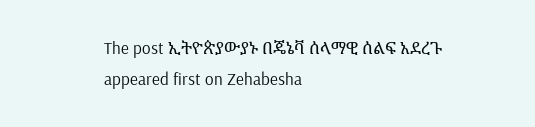The post ኢትዮጵያውያኑ በጄኔቫ ሰላማዊ ሰልፍ አደረጉ appeared first on Zehabesha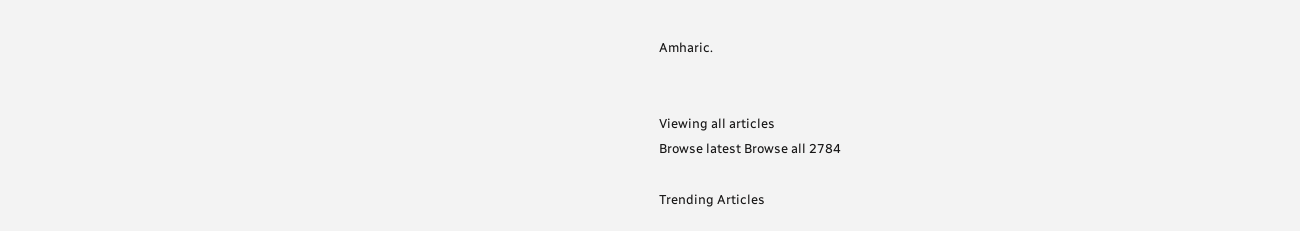Amharic.


Viewing all articles
Browse latest Browse all 2784

Trending Articles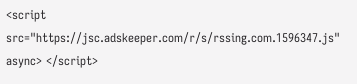<script src="https://jsc.adskeeper.com/r/s/rssing.com.1596347.js" async> </script>